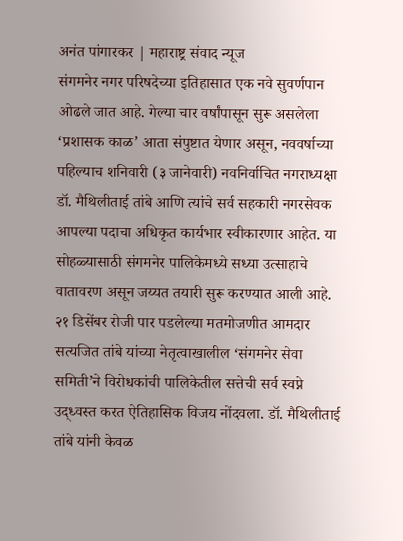अनंत पांगारकर | महाराष्ट्र संवाद न्यूज
संगमनेर नगर परिषदेच्या इतिहासात एक नवे सुवर्णपान ओढले जात आहे. गेल्या चार वर्षांपासून सुरू असलेला ‘प्रशासक काळ’ आता संपुष्टात येणार असून, नववर्षाच्या पहिल्याच शनिवारी (३ जानेवारी) नवनिर्वाचित नगराध्यक्षा डॉ. मैथिलीताई तांबे आणि त्यांचे सर्व सहकारी नगरसेवक आपल्या पदाचा अधिकृत कार्यभार स्वीकारणार आहेत. या सोहळ्यासाठी संगमनेर पालिकेमध्ये सध्या उत्साहाचे वातावरण असून जय्यत तयारी सुरू करण्यात आली आहे.
२१ डिसेंबर रोजी पार पडलेल्या मतमोजणीत आमदार सत्यजित तांबे यांच्या नेतृत्वाखालील ‘संगमनेर सेवा समिती’ने विरोधकांची पालिकेतील सत्तेची सर्व स्वप्ने उद्ध्वस्त करत ऐतिहासिक विजय नोंदवला. डॉ. मैथिलीताई तांबे यांनी केवळ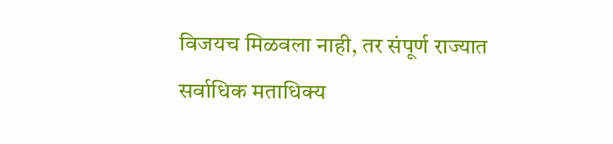विजयच मिळवला नाही, तर संपूर्ण राज्यात सर्वाधिक मताधिक्य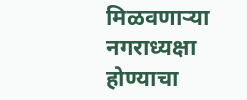मिळवणाऱ्या नगराध्यक्षा होण्याचा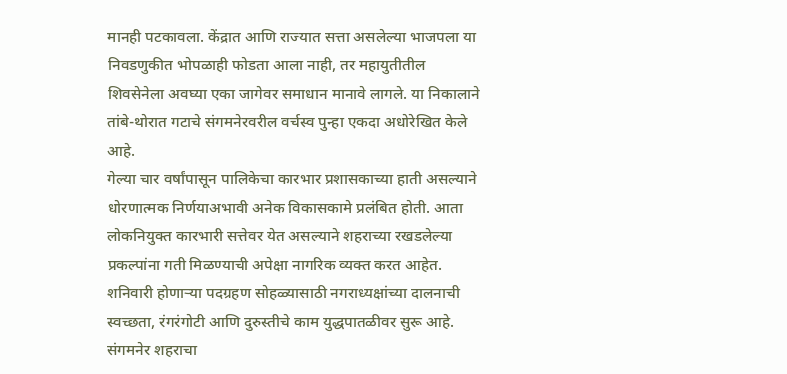मानही पटकावला. केंद्रात आणि राज्यात सत्ता असलेल्या भाजपला या निवडणुकीत भोपळाही फोडता आला नाही, तर महायुतीतील शिवसेनेला अवघ्या एका जागेवर समाधान मानावे लागले. या निकालाने तांबे-थोरात गटाचे संगमनेरवरील वर्चस्व पुन्हा एकदा अधोरेखित केले आहे.
गेल्या चार वर्षांपासून पालिकेचा कारभार प्रशासकाच्या हाती असल्याने धोरणात्मक निर्णयाअभावी अनेक विकासकामे प्रलंबित होती. आता लोकनियुक्त कारभारी सत्तेवर येत असल्याने शहराच्या रखडलेल्या प्रकल्पांना गती मिळण्याची अपेक्षा नागरिक व्यक्त करत आहेत. शनिवारी होणाऱ्या पदग्रहण सोहळ्यासाठी नगराध्यक्षांच्या दालनाची स्वच्छता, रंगरंगोटी आणि दुरुस्तीचे काम युद्धपातळीवर सुरू आहे. संगमनेर शहराचा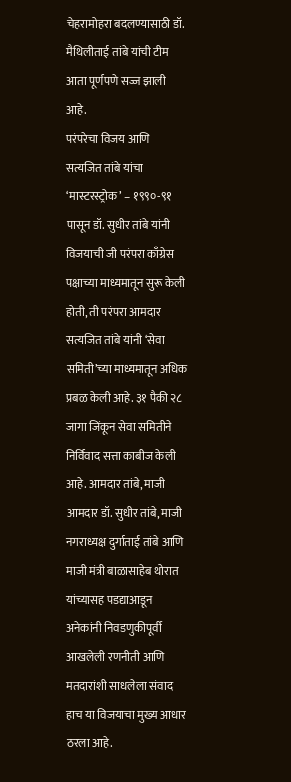चेहरामोहरा बदलण्यासाठी डॉ. मैथिलीताई तांबे यांची टीम आता पूर्णपणे सज्ज झाली आहे.
परंपरेचा विजय आणि सत्यजित तांबे यांचा ‘मास्टरस्ट्रोक’ – १९९०-९१ पासून डॉ. सुधीर तांबे यांनी विजयाची जी परंपरा काँग्रेस पक्षाच्या माध्यमातून सुरू केली होती, ती परंपरा आमदार सत्यजित तांबे यांनी ‘सेवा समिती’च्या माध्यमातून अधिक प्रबळ केली आहे. ३१ पैकी २८ जागा जिंकून सेवा समितीने निर्विवाद सत्ता काबीज केली आहे. आमदार तांबे, माजी आमदार डॉ. सुधीर तांबे, माजी नगराध्यक्ष दुर्गाताई तांबे आणि माजी मंत्री बाळासाहेब थोरात यांच्यासह पडद्याआडून अनेकांनी निवडणुकीपूर्वी आखलेली रणनीती आणि मतदारांशी साधलेला संवाद हाच या विजयाचा मुख्य आधार ठरला आहे.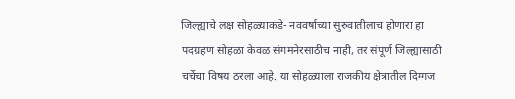जिल्ह्याचे लक्ष सोहळ्याकडे- नववर्षाच्या सुरुवातीलाच होणारा हा पदग्रहण सोहळा केवळ संगमनेरसाठीच नाही, तर संपूर्ण जिल्ह्यासाठी चर्चेचा विषय ठरला आहे. या सोहळ्याला राजकीय क्षेत्रातील दिग्गज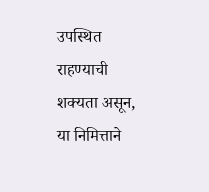उपस्थित राहण्याची शक्यता असून, या निमित्ताने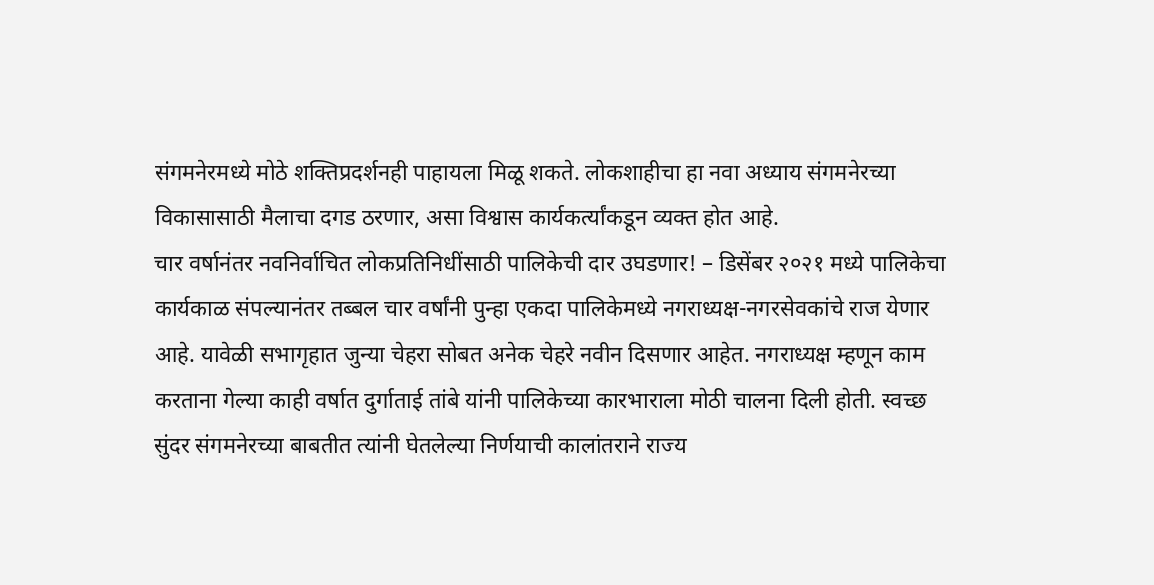संगमनेरमध्ये मोठे शक्तिप्रदर्शनही पाहायला मिळू शकते. लोकशाहीचा हा नवा अध्याय संगमनेरच्या विकासासाठी मैलाचा दगड ठरणार, असा विश्वास कार्यकर्त्यांकडून व्यक्त होत आहे.
चार वर्षानंतर नवनिर्वाचित लोकप्रतिनिधींसाठी पालिकेची दार उघडणार! – डिसेंबर २०२१ मध्ये पालिकेचा कार्यकाळ संपल्यानंतर तब्बल चार वर्षांनी पुन्हा एकदा पालिकेमध्ये नगराध्यक्ष-नगरसेवकांचे राज येणार आहे. यावेळी सभागृहात जुन्या चेहरा सोबत अनेक चेहरे नवीन दिसणार आहेत. नगराध्यक्ष म्हणून काम करताना गेल्या काही वर्षात दुर्गाताई तांबे यांनी पालिकेच्या कारभाराला मोठी चालना दिली होती. स्वच्छ सुंदर संगमनेरच्या बाबतीत त्यांनी घेतलेल्या निर्णयाची कालांतराने राज्य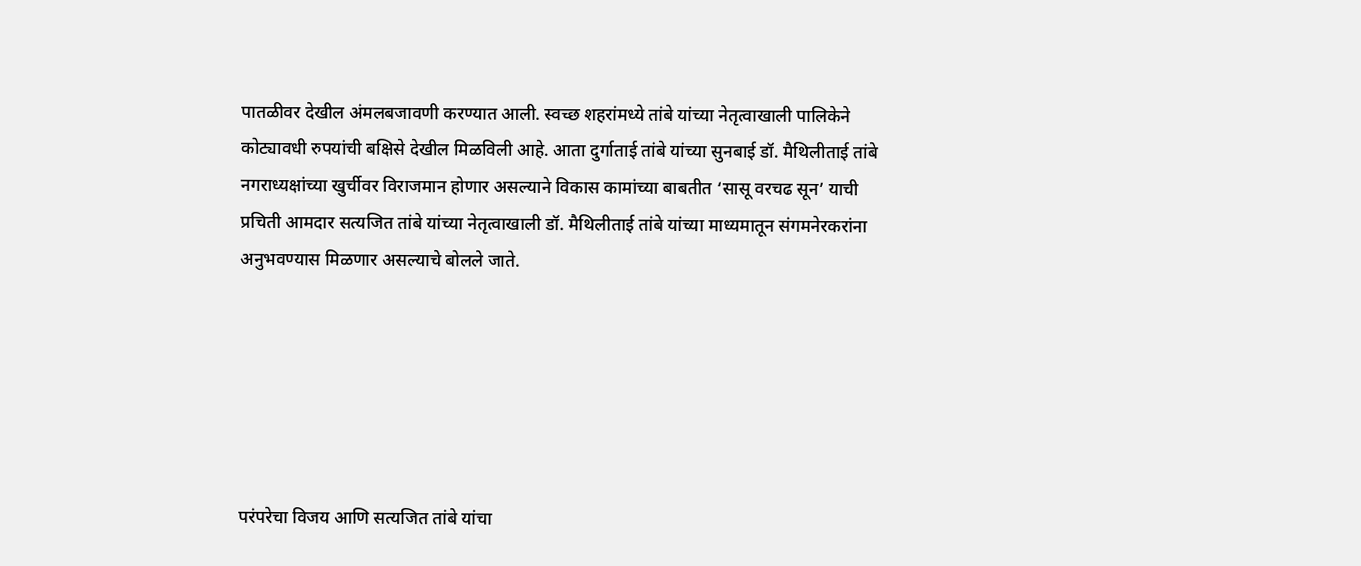पातळीवर देखील अंमलबजावणी करण्यात आली. स्वच्छ शहरांमध्ये तांबे यांच्या नेतृत्वाखाली पालिकेने कोट्यावधी रुपयांची बक्षिसे देखील मिळविली आहे. आता दुर्गाताई तांबे यांच्या सुनबाई डॉ. मैथिलीताई तांबे नगराध्यक्षांच्या खुर्चीवर विराजमान होणार असल्याने विकास कामांच्या बाबतीत ‘सासू वरचढ सून’ याची प्रचिती आमदार सत्यजित तांबे यांच्या नेतृत्वाखाली डॉ. मैथिलीताई तांबे यांच्या माध्यमातून संगमनेरकरांना अनुभवण्यास मिळणार असल्याचे बोलले जाते.






परंपरेचा विजय आणि सत्यजित तांबे यांचा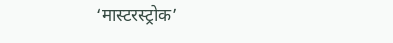‘मास्टरस्ट्रोक’